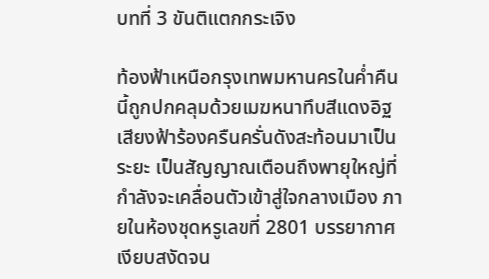บทที่ 3 ขันติแตกกระเจิง

ท้องฟ้าเหนือกรุงเทพมหานครในค่ำคืนนี้ถูกปกคลุมด้วยเมฆหนาทึบสีแดงอิฐ เสียงฟ้าร้องครืนครั่นดังสะท้อนมาเป็นระยะ เป็นสัญญาณเตือนถึงพายุใหญ่ที่กำลังจะเคลื่อนตัวเข้าสู่ใจกลางเมือง ภายในห้องชุดหรูเลขที่ 2801 บรรยากาศเงียบสงัดจน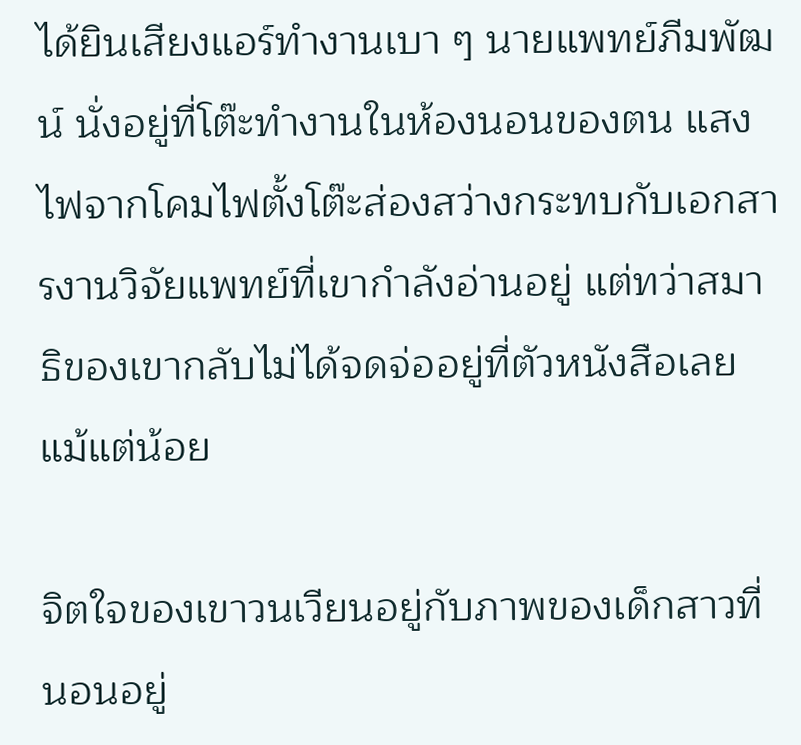ได้ยินเสียงแอร์ทำงานเบา ๆ นายแพทย์ภีมพัฒน์ นั่งอยู่ที่โต๊ะทำงานในห้องนอนของตน แสงไฟจากโคมไฟตั้งโต๊ะส่องสว่างกระทบกับเอกสารงานวิจัยแพทย์ที่เขากำลังอ่านอยู่ แต่ทว่าสมาธิของเขากลับไม่ได้จดจ่ออยู่ที่ตัวหนังสือเลยแม้แต่น้อย

จิตใจของเขาวนเวียนอยู่กับภาพของเด็กสาวที่นอนอยู่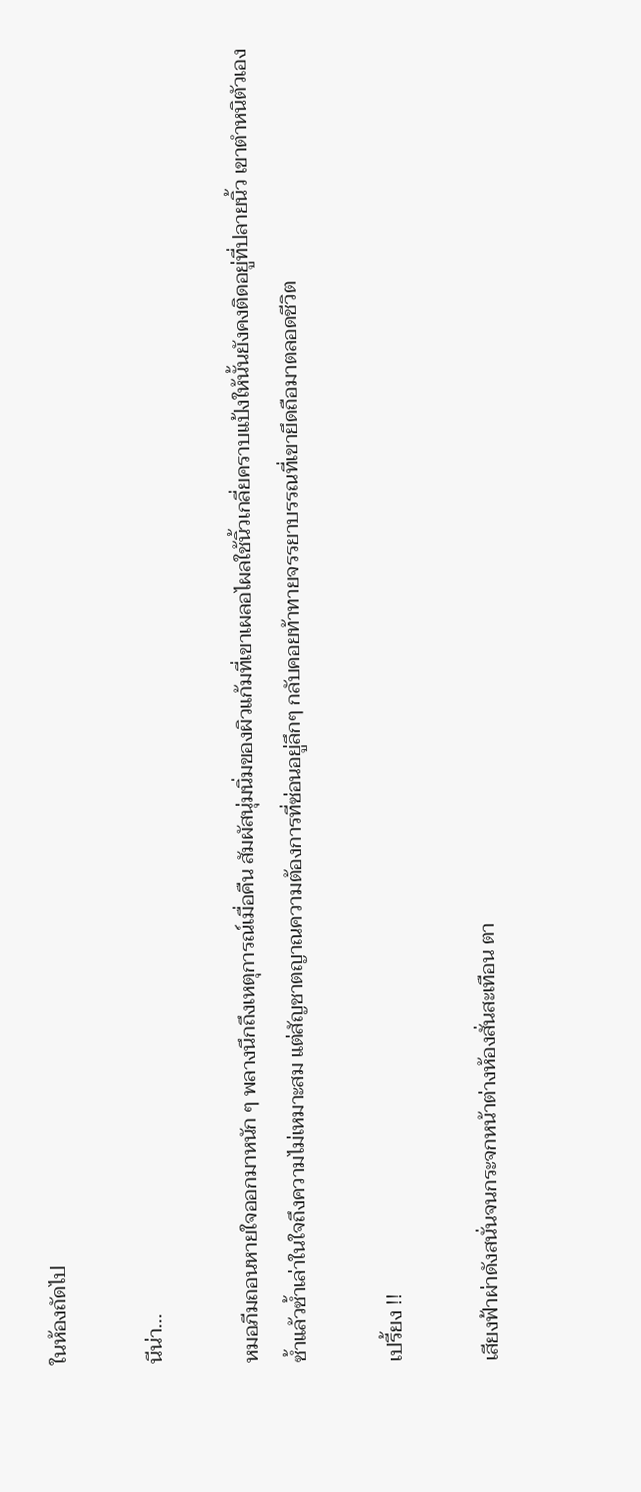ในห้องถัดไป

นีน่า...

หมอภีมถอนหายใจออกมาหนัก ๆ พลางนึกถึงเหตุการณ์เมื่อคืน สัมผัสนุ่มนิ่มของผิวแก้มที่เขาเผลอไผลใช้นิ้วเกลี่ยคราบแป้งให้นั้นยังคงติดอยู่ที่ปลายนิ้ว เขาตำหนิตัวเองซ้ำแล้วซ้ำเล่าในใจถึงความไม่เหมาะสม แต่สัญชาตญาณความต้องการที่ซ่อนอยู่ลึกๆ กลับคอยท้าทายจรรยาบรรณที่เขายึดถือมาตลอดชีวิต

เปรี้ยง !!

เสียงฟ้าผ่าดังสนั่นจนกระจกหน้าต่างห้องสั่นสะเทือน ตา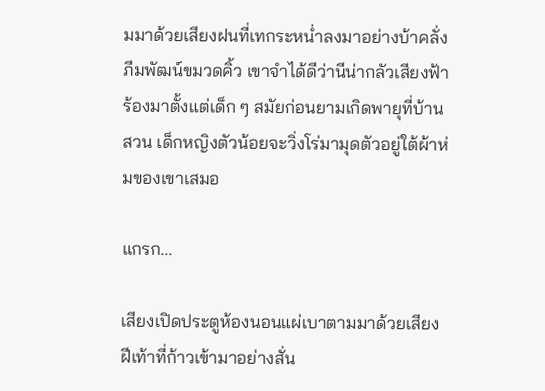มมาด้วยเสียงฝนที่เทกระหน่ำลงมาอย่างบ้าคลั่ง ภีมพัฒน์ขมวดคิ้ว เขาจำได้ดีว่านีน่ากลัวเสียงฟ้าร้องมาตั้งแต่เด็ก ๆ สมัยก่อนยามเกิดพายุที่บ้านสวน เด็กหญิงตัวน้อยจะวิ่งโร่มามุดตัวอยู่ใต้ผ้าห่มของเขาเสมอ

แกรก...

เสียงเปิดประตูห้องนอนแผ่เบาตามมาด้วยเสียงฝีเท้าที่ก้าวเข้ามาอย่างสั่น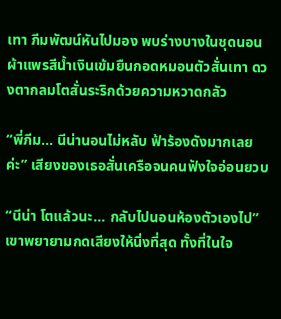เทา ภีมพัฒน์หันไปมอง พบร่างบางในชุดนอนผ้าแพรสีน้ำเงินเข้มยืนกอดหมอนตัวสั่นเทา ดวงตากลมโตสั่นระริกด้วยความหวาดกลัว

“พี่ภีม... นีน่านอนไม่หลับ ฟ้าร้องดังมากเลยค่ะ” เสียงของเธอสั่นเครือจนคนฟังใจอ่อนยวบ

“นีน่า โตแล้วนะ... กลับไปนอนห้องตัวเองไป” เขาพยายามกดเสียงให้นิ่งที่สุด ทั้งที่ในใจ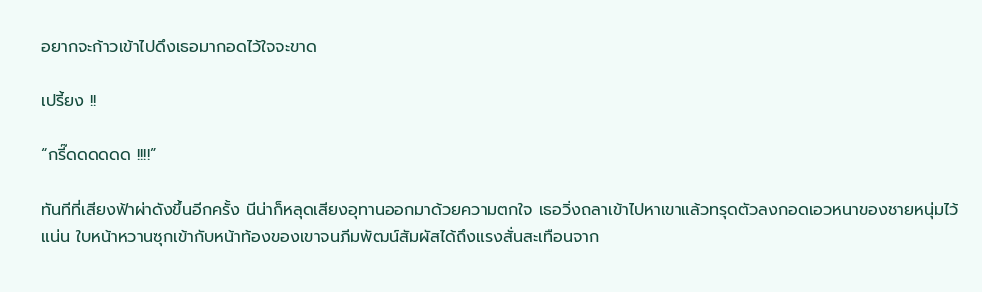อยากจะก้าวเข้าไปดึงเธอมากอดไว้ใจจะขาด

เปรี้ยง !!

“กรี๊ดดดดดด !!!!”

ทันทีที่เสียงฟ้าผ่าดังขึ้นอีกครั้ง นีน่าก็หลุดเสียงอุทานออกมาด้วยความตกใจ เธอวิ่งถลาเข้าไปหาเขาแล้วทรุดตัวลงกอดเอวหนาของชายหนุ่มไว้แน่น ใบหน้าหวานซุกเข้ากับหน้าท้องของเขาจนภีมพัฒน์สัมผัสได้ถึงแรงสั่นสะเทือนจาก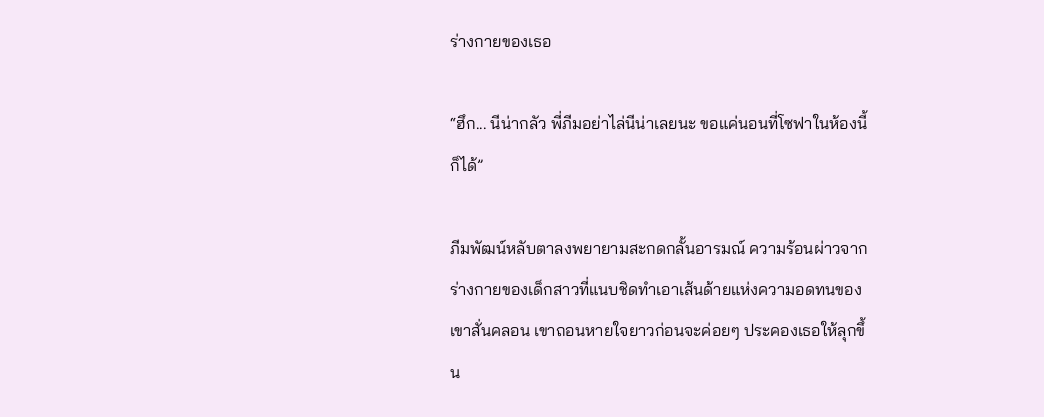ร่างกายของเธอ

“ฮึก... นีน่ากลัว พี่ภีมอย่าไล่นีน่าเลยนะ ขอแค่นอนที่โซฟาในห้องนี้ก็ได้”

ภีมพัฒน์หลับตาลงพยายามสะกดกลั้นอารมณ์ ความร้อนผ่าวจากร่างกายของเด็กสาวที่แนบชิดทำเอาเส้นด้ายแห่งความอดทนของเขาสั่นคลอน เขาถอนหายใจยาวก่อนจะค่อยๆ ประคองเธอให้ลุกขึ้น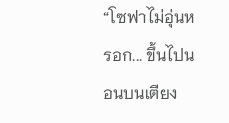“โซฟาไม่อุ่นหรอก... ขึ้นไปนอนบนเตียง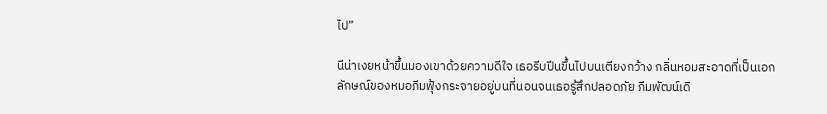ไป”

นีน่าเงยหน้าขึ้นมองเขาด้วยความดีใจ เธอรีบปีนขึ้นไปบนเตียงกว้าง กลิ่นหอมสะอาดที่เป็นเอกลักษณ์ของหมอภีมฟุ้งกระจายอยู่บนที่นอนจนเธอรู้สึกปลอดภัย ภีมพัฒน์เดิ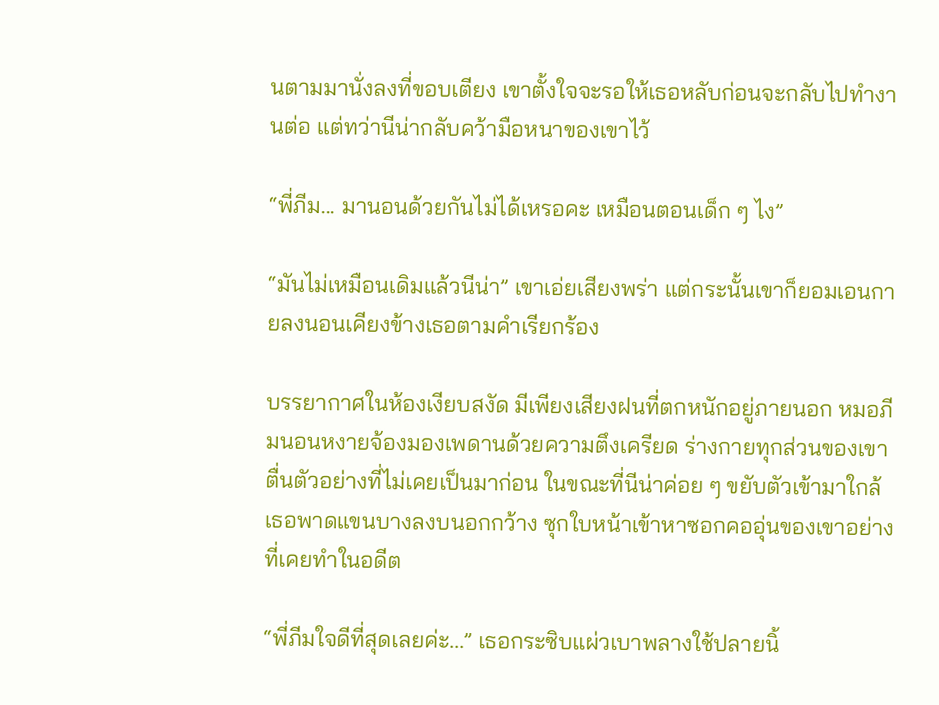นตามมานั่งลงที่ขอบเตียง เขาตั้งใจจะรอให้เธอหลับก่อนจะกลับไปทำงานต่อ แต่ทว่านีน่ากลับคว้ามือหนาของเขาไว้

“พี่ภีม... มานอนด้วยกันไม่ได้เหรอคะ เหมือนตอนเด็ก ๆ ไง”

“มันไม่เหมือนเดิมแล้วนีน่า” เขาเอ่ยเสียงพร่า แต่กระนั้นเขาก็ยอมเอนกายลงนอนเคียงข้างเธอตามคำเรียกร้อง

บรรยากาศในห้องเงียบสงัด มีเพียงเสียงฝนที่ตกหนักอยู่ภายนอก หมอภีมนอนหงายจ้องมองเพดานด้วยความตึงเครียด ร่างกายทุกส่วนของเขาตื่นตัวอย่างที่ไม่เคยเป็นมาก่อน ในขณะที่นีน่าค่อย ๆ ขยับตัวเข้ามาใกล้ เธอพาดแขนบางลงบนอกกว้าง ซุกใบหน้าเข้าหาซอกคออุ่นของเขาอย่างที่เคยทำในอดีต

“พี่ภีมใจดีที่สุดเลยค่ะ...” เธอกระซิบแผ่วเบาพลางใช้ปลายนิ้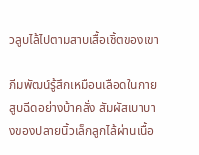วลูบไล้ไปตามสาบเสื้อเชิ้ตของเขา

ภีมพัฒน์รู้สึกเหมือนเลือดในกายสูบฉีดอย่างบ้าคลั่ง สัมผัสเบาบางของปลายนิ้วเล็กลูกไล้ผ่านเนื้อ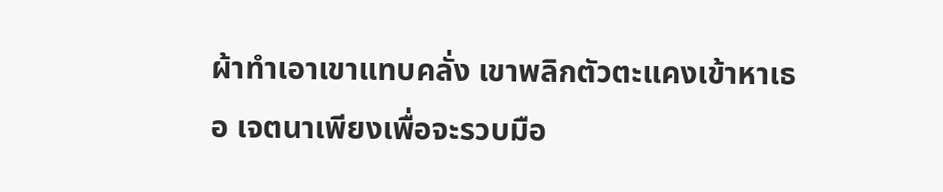ผ้าทำเอาเขาแทบคลั่ง เขาพลิกตัวตะแคงเข้าหาเธอ เจตนาเพียงเพื่อจะรวบมือ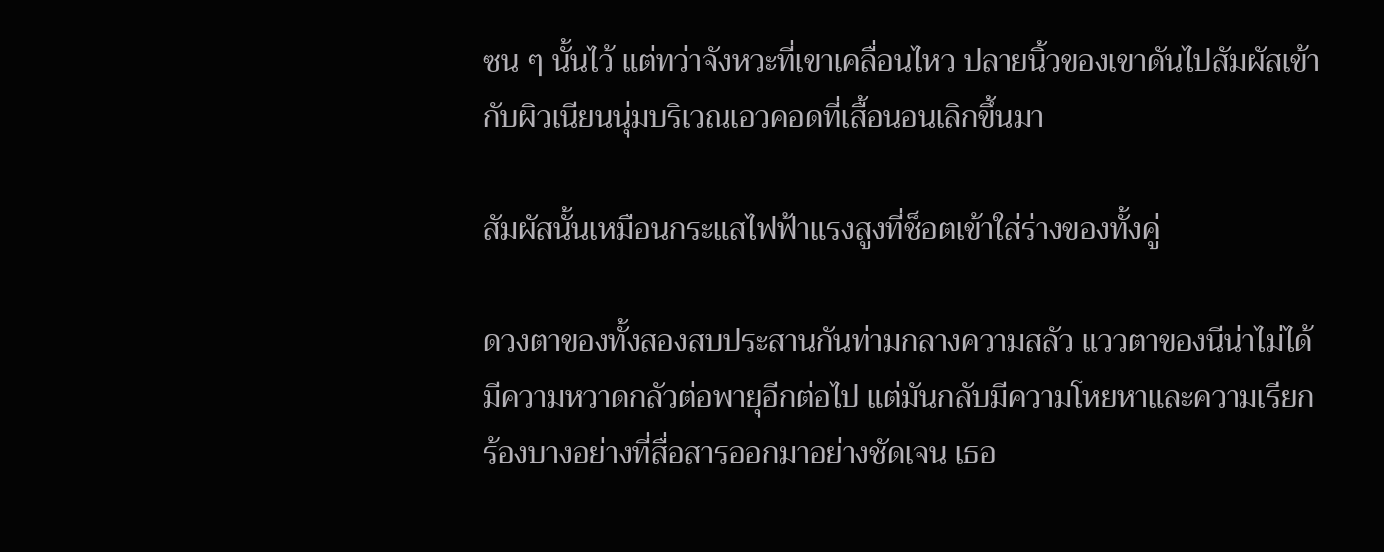ซน ๆ นั้นไว้ แต่ทว่าจังหวะที่เขาเคลื่อนไหว ปลายนิ้วของเขาดันไปสัมผัสเข้ากับผิวเนียนนุ่มบริเวณเอวคอดที่เสื้อนอนเลิกขึ้นมา

สัมผัสนั้นเหมือนกระแสไฟฟ้าแรงสูงที่ช็อตเข้าใส่ร่างของทั้งคู่

ดวงตาของทั้งสองสบประสานกันท่ามกลางความสลัว แววตาของนีน่าไม่ได้มีความหวาดกลัวต่อพายุอีกต่อไป แต่มันกลับมีความโหยหาและความเรียกร้องบางอย่างที่สื่อสารออกมาอย่างชัดเจน เธอ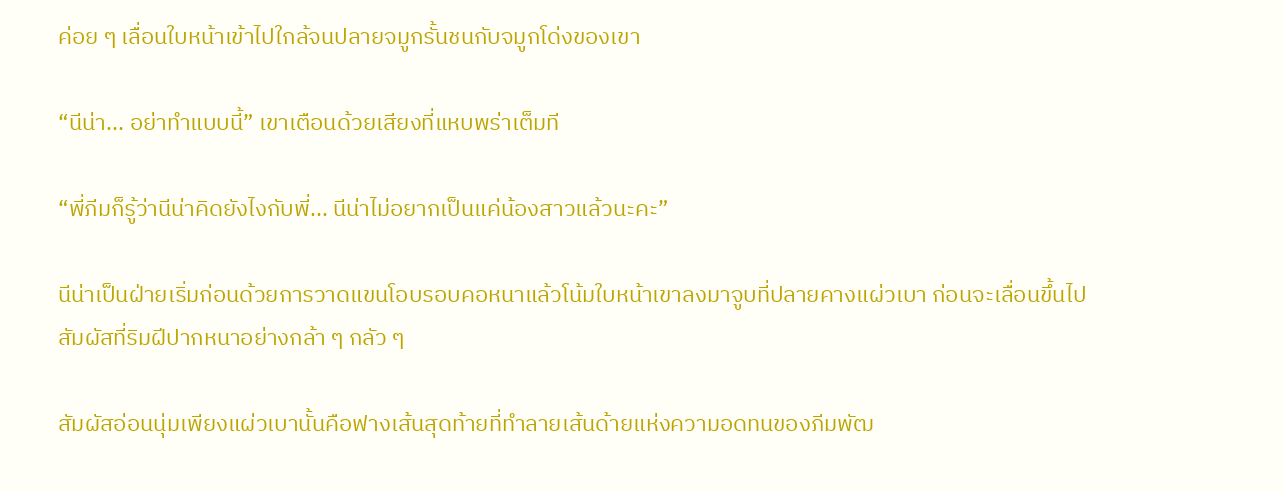ค่อย ๆ เลื่อนใบหน้าเข้าไปใกล้จนปลายจมูกรั้นชนกับจมูกโด่งของเขา

“นีน่า... อย่าทำแบบนี้” เขาเตือนด้วยเสียงที่แหบพร่าเต็มที

“พี่ภีมก็รู้ว่านีน่าคิดยังไงกับพี่... นีน่าไม่อยากเป็นแค่น้องสาวแล้วนะคะ”

นีน่าเป็นฝ่ายเริ่มก่อนด้วยการวาดแขนโอบรอบคอหนาแล้วโน้มใบหน้าเขาลงมาจูบที่ปลายคางแผ่วเบา ก่อนจะเลื่อนขึ้นไปสัมผัสที่ริมฝีปากหนาอย่างกล้า ๆ กลัว ๆ

สัมผัสอ่อนนุ่มเพียงแผ่วเบานั้นคือฟางเส้นสุดท้ายที่ทำลายเส้นด้ายแห่งความอดทนของภีมพัฒ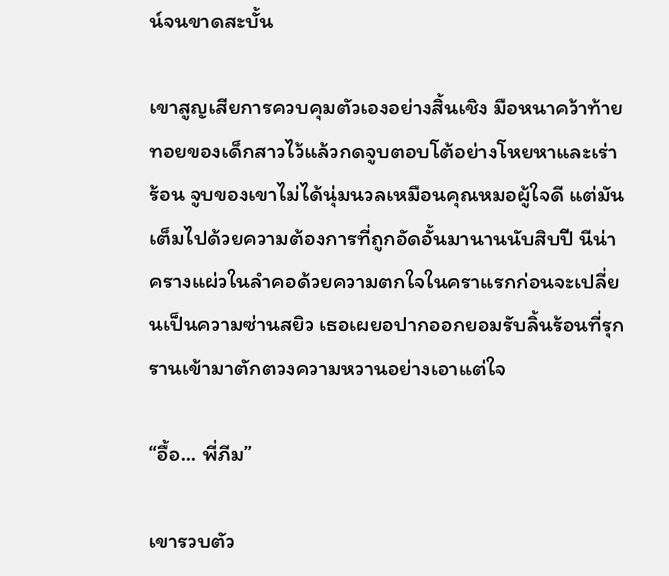น์จนขาดสะบั้น

เขาสูญเสียการควบคุมตัวเองอย่างสิ้นเชิง มือหนาคว้าท้ายทอยของเด็กสาวไว้แล้วกดจูบตอบโต้อย่างโหยหาและเร่าร้อน จูบของเขาไม่ได้นุ่มนวลเหมือนคุณหมอผู้ใจดี แต่มันเต็มไปด้วยความต้องการที่ถูกอัดอั้นมานานนับสิบปี นีน่าครางแผ่วในลำคอด้วยความตกใจในคราแรกก่อนจะเปลี่ยนเป็นความซ่านสยิว เธอเผยอปากออกยอมรับลิ้นร้อนที่รุกรานเข้ามาตักตวงความหวานอย่างเอาแต่ใจ

“อื้อ... พี่ภีม”

เขารวบตัว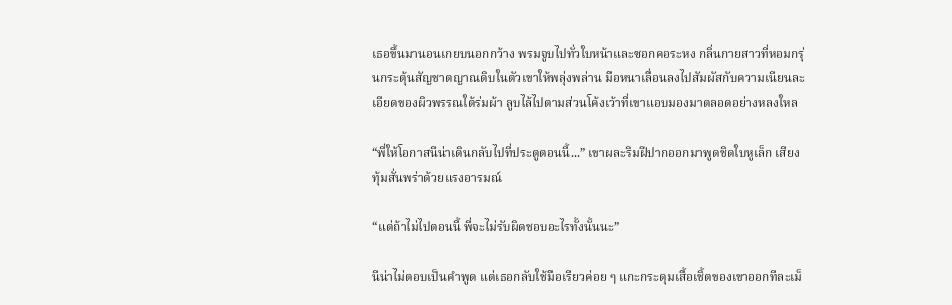เธอขึ้นมานอนเกยบนอกกว้าง พรมจูบไปทั่วใบหน้าและซอกคอระหง กลิ่นกายสาวที่หอมกรุ่นกระตุ้นสัญชาตญาณดิบในตัวเขาให้พลุ่งพล่าน มือหนาเลื่อนลงไปสัมผัสกับความเนียนละเอียดของผิวพรรณใต้ร่มผ้า ลูบไล้ไปตามส่วนโค้งเว้าที่เขาแอบมองมาตลอดอย่างหลงใหล

“พี่ให้โอกาสนีน่าเดินกลับไปที่ประตูตอนนี้...” เขาผละริมฝีปากออกมาพูดชิดใบหูเล็ก เสียงทุ้มสั่นพร่าด้วยแรงอารมณ์

“แต่ถ้าไม่ไปตอนนี้ พี่จะไม่รับผิดชอบอะไรทั้งนั้นนะ”

นีน่าไม่ตอบเป็นคำพูด แต่เธอกลับใช้มือเรียวค่อย ๆ แกะกระดุมเสื้อเชิ้ตของเขาออกทีละเม็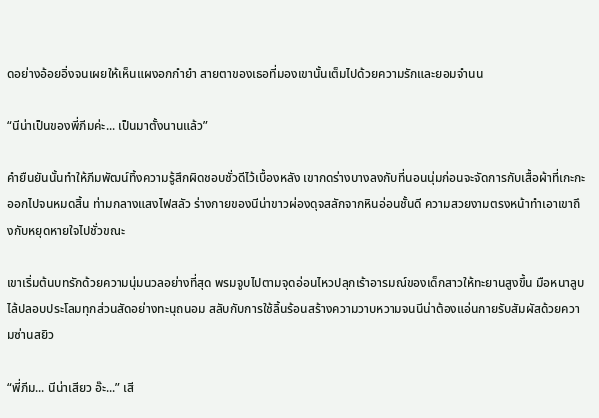ดอย่างอ้อยอิ่งจนเผยให้เห็นแผงอกกำยำ สายตาของเธอที่มองเขานั้นเต็มไปด้วยความรักและยอมจำนน

“นีน่าเป็นของพี่ภีมค่ะ... เป็นมาตั้งนานแล้ว”

คำยืนยันนั้นทำให้ภีมพัฒน์ทิ้งความรู้สึกผิดชอบชั่วดีไว้เบื้องหลัง เขากดร่างบางลงกับที่นอนนุ่มก่อนจะจัดการกับเสื้อผ้าที่เกะกะออกไปจนหมดสิ้น ท่ามกลางแสงไฟสลัว ร่างกายของนีน่าขาวผ่องดุจสลักจากหินอ่อนชั้นดี ความสวยงามตรงหน้าทำเอาเขาถึงกับหยุดหายใจไปชั่วขณะ

เขาเริ่มต้นบทรักด้วยความนุ่มนวลอย่างที่สุด พรมจูบไปตามจุดอ่อนไหวปลุกเร้าอารมณ์ของเด็กสาวให้ทะยานสูงขึ้น มือหนาลูบไล้ปลอบประโลมทุกส่วนสัดอย่างทะนุถนอม สลับกับการใช้ลิ้นร้อนสร้างความวาบหวามจนนีน่าต้องแอ่นกายรับสัมผัสด้วยความซ่านสยิว

“พี่ภีม... นีน่าเสียว อ๊ะ...” เสี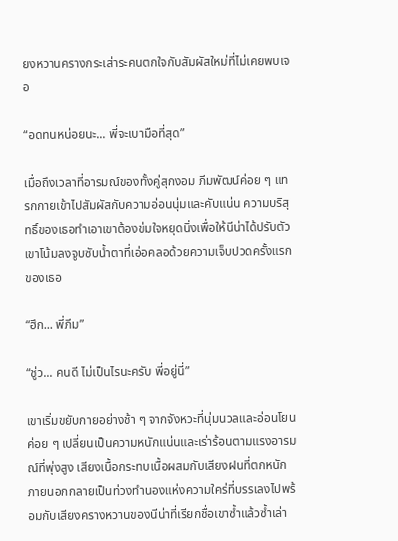ยงหวานครางกระเส่าระคนตกใจกับสัมผัสใหม่ที่ไม่เคยพบเจอ

“อดทนหน่อยนะ... พี่จะเบามือที่สุด”

เมื่อถึงเวลาที่อารมณ์ของทั้งคู่สุกงอม ภีมพัฒน์ค่อย ๆ แทรกกายเข้าไปสัมผัสกับความอ่อนนุ่มและคับแน่น ความบริสุทธิ์ของเธอทำเอาเขาต้องข่มใจหยุดนิ่งเพื่อให้นีน่าได้ปรับตัว เขาโน้มลงจูบซับน้ำตาที่เอ่อคลอด้วยความเจ็บปวดครั้งแรกของเธอ

“ฮึก... พี่ภีม”

“ชู่ว... คนดี ไม่เป็นไรนะครับ พี่อยู่นี่”

เขาเริ่มขยับกายอย่างช้า ๆ จากจังหวะที่นุ่มนวลและอ่อนโยนค่อย ๆ เปลี่ยนเป็นความหนักแน่นและเร่าร้อนตามแรงอารมณ์ที่พุ่งสูง เสียงเนื้อกระทบเนื้อผสมกับเสียงฝนที่ตกหนักภายนอกกลายเป็นท่วงทำนองแห่งความใคร่ที่บรรเลงไปพร้อมกับเสียงครางหวานของนีน่าที่เรียกชื่อเขาซ้ำแล้วซ้ำเล่า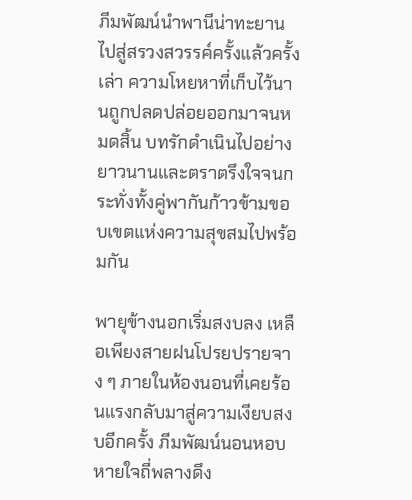ภีมพัฒน์นำพานีน่าทะยานไปสู่สรวงสวรรค์ครั้งแล้วครั้งเล่า ความโหยหาที่เก็บไว้นานถูกปลดปล่อยออกมาจนหมดสิ้น บทรักดำเนินไปอย่างยาวนานและตราตรึงใจจนกระทั่งทั้งคู่พากันก้าวข้ามขอบเขตแห่งความสุขสมไปพร้อมกัน

พายุข้างนอกเริ่มสงบลง เหลือเพียงสายฝนโปรยปรายจาง ๆ ภายในห้องนอนที่เคยร้อนแรงกลับมาสู่ความเงียบสงบอีกครั้ง ภีมพัฒน์นอนหอบหายใจถี่พลางดึง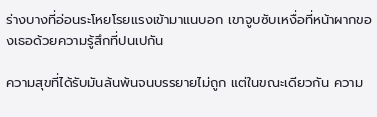ร่างบางที่อ่อนระโหยโรยแรงเข้ามาแนบอก เขาจูบซับเหงื่อที่หน้าผากของเธอด้วยความรู้สึกที่ปนเปกัน

ความสุขที่ได้รับมันล้นพ้นจนบรรยายไม่ถูก แต่ในขณะเดียวกัน ความ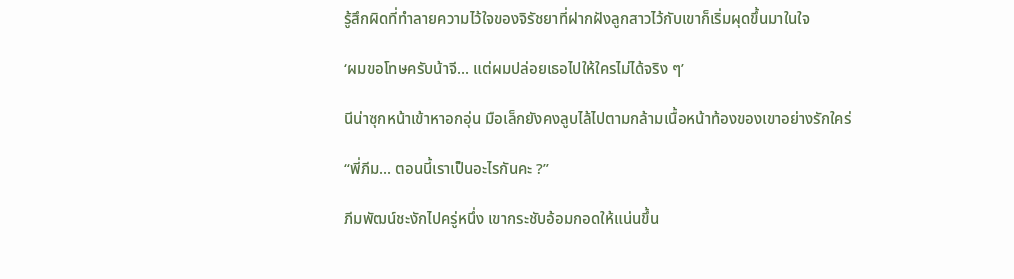รู้สึกผิดที่ทำลายความไว้ใจของจิรัชยาที่ฝากฝังลูกสาวไว้กับเขาก็เริ่มผุดขึ้นมาในใจ

‘ผมขอโทษครับน้าจี... แต่ผมปล่อยเธอไปให้ใครไม่ได้จริง ๆ’

นีน่าซุกหน้าเข้าหาอกอุ่น มือเล็กยังคงลูบไล้ไปตามกล้ามเนื้อหน้าท้องของเขาอย่างรักใคร่

“พี่ภีม... ตอนนี้เราเป็นอะไรกันคะ ?”

ภีมพัฒน์ชะงักไปครู่หนึ่ง เขากระชับอ้อมกอดให้แน่นขึ้น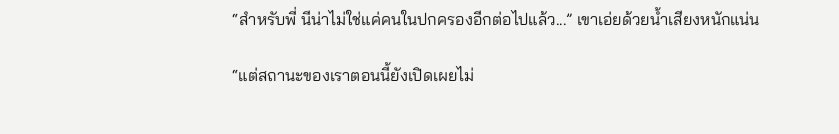“สำหรับพี่ นีน่าไม่ใช่แค่คนในปกครองอีกต่อไปแล้ว...” เขาเอ่ยด้วยน้ำเสียงหนักแน่น

“แต่สถานะของเราตอนนี้ยังเปิดเผยไม่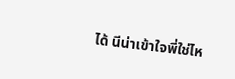ได้ นีน่าเข้าใจพี่ใช่ไห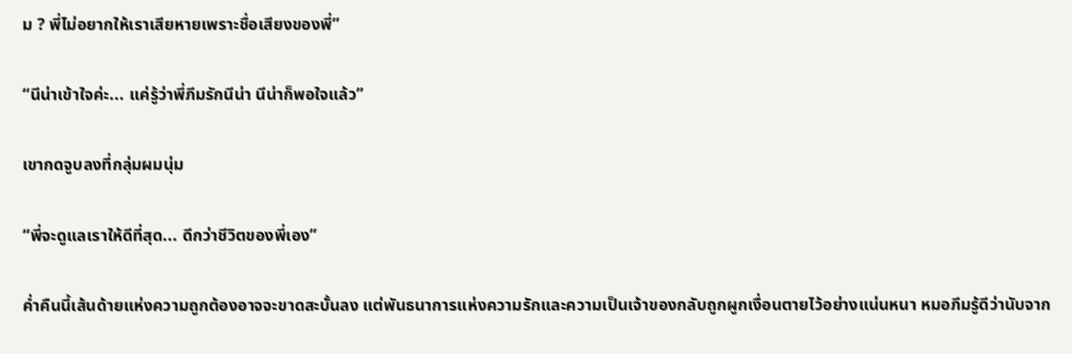ม ? พี่ไม่อยากให้เราเสียหายเพราะชื่อเสียงของพี่”

“นีน่าเข้าใจค่ะ... แค่รู้ว่าพี่ภีมรักนีน่า นีน่าก็พอใจแล้ว”

เขากดจูบลงที่กลุ่มผมนุ่ม

“พี่จะดูแลเราให้ดีที่สุด... ดีกว่าชีวิตของพี่เอง”

ค่ำคืนนี้เส้นด้ายแห่งความถูกต้องอาจจะขาดสะบั้นลง แต่พันธนาการแห่งความรักและความเป็นเจ้าของกลับถูกผูกเงื่อนตายไว้อย่างแน่นหนา หมอภีมรู้ดีว่านับจาก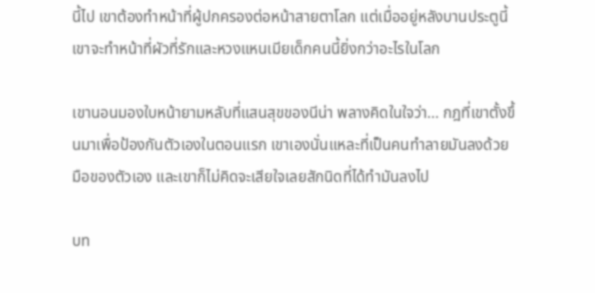นี้ไป เขาต้องทำหน้าที่ผู้ปกครองต่อหน้าสายตาโลก แต่เมื่ออยู่หลังบานประตูนี้ เขาจะทำหน้าที่ผัวที่รักและหวงแหนเมียเด็กคนนี้ยิ่งกว่าอะไรในโลก

เขานอนมองใบหน้ายามหลับที่แสนสุขของนีน่า พลางคิดในใจว่า... กฎที่เขาตั้งขึ้นมาเพื่อป้องกันตัวเองในตอนแรก เขาเองนั่นแหละที่เป็นคนทำลายมันลงด้วยมือของตัวเอง และเขาก็ไม่คิดจะเสียใจเลยสักนิดที่ได้ทำมันลงไป

บท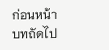ก่อนหน้า
บทถัดไป